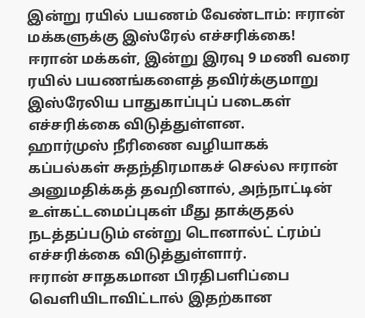இன்று ரயில் பயணம் வேண்டாம்: ஈரான் மக்களுக்கு இஸ்ரேல் எச்சரிக்கை!
ஈரான் மக்கள், இன்று இரவு 9 மணி வரை ரயில் பயணங்களைத் தவிர்க்குமாறு இஸ்ரேலிய பாதுகாப்புப் படைகள் எச்சரிக்கை விடுத்துள்ளன.
ஹார்முஸ் நீரிணை வழியாகக் கப்பல்கள் சுதந்திரமாகச் செல்ல ஈரான் அனுமதிக்கத் தவறினால், அந்நாட்டின் உள்கட்டமைப்புகள் மீது தாக்குதல் நடத்தப்படும் என்று டொனால்ட் ட்ரம்ப் எச்சரிக்கை விடுத்துள்ளார்.
ஈரான் சாதகமான பிரதிபளிப்பை வெளியிடாவிட்டால் இதற்கான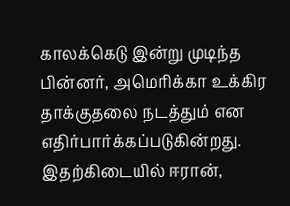காலக்கெடு இன்று முடிந்த பின்னர், அமெரிக்கா உக்கிர தாக்குதலை நடத்தும் என எதிர்பார்க்கப்படுகின்றது.
இதற்கிடையில் ஈரான்,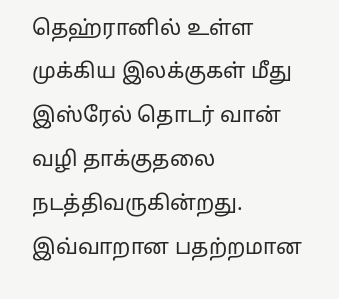தெஹ்ரானில் உள்ள முக்கிய இலக்குகள் மீது இஸ்ரேல் தொடர் வான் வழி தாக்குதலை நடத்திவருகின்றது.
இவ்வாறான பதற்றமான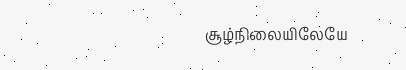சூழ்நிலையிலேயே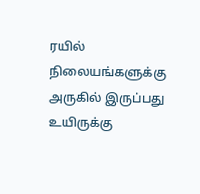ரயில் நிலையங்களுக்கு அருகில் இருப்பது உயிருக்கு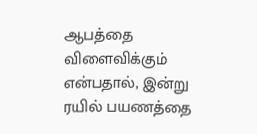ஆபத்தை விளைவிக்கும் என்பதால், இன்று ரயில் பயணத்தை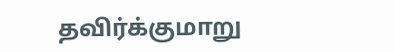தவிர்க்குமாறு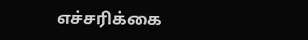எச்சரிக்கை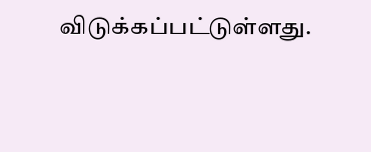விடுக்கப்பட்டுள்ளது.